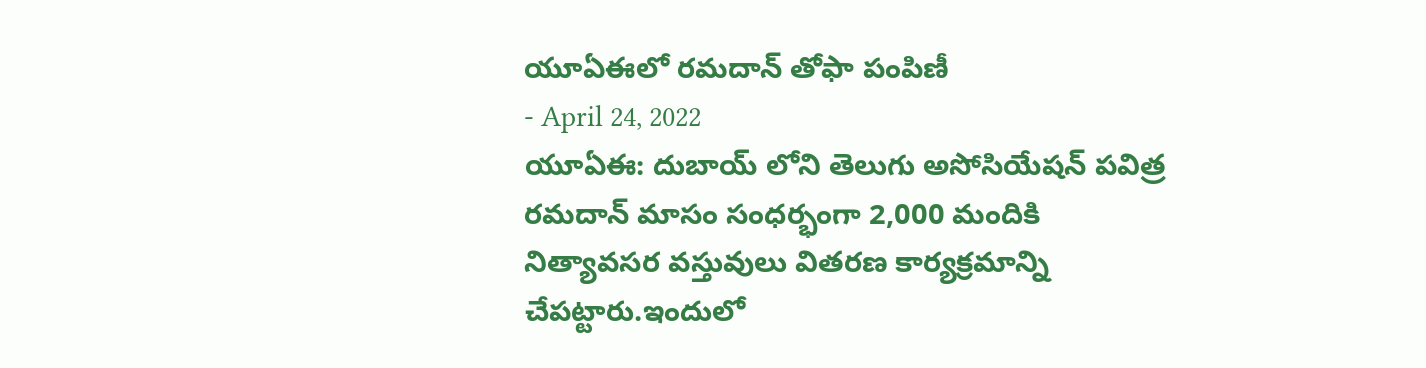యూఏఈలో రమదాన్ తోఫా పంపిణీ
- April 24, 2022
యూఏఈ: దుబాయ్ లోని తెలుగు అసోసియేషన్ పవిత్ర రమదాన్ మాసం సంధర్భంగా 2,000 మందికి నిత్యావసర వస్తువులు వితరణ కార్యక్రమాన్ని చేపట్టారు.ఇందులో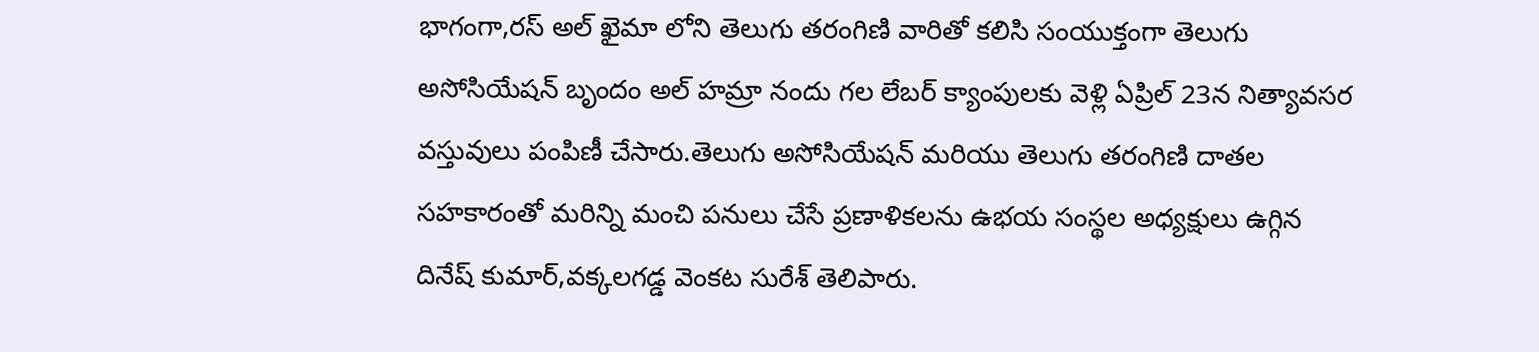భాగంగా,రస్ అల్ ఖైమా లోని తెలుగు తరంగిణి వారితో కలిసి సంయుక్తంగా తెలుగు అసోసియేషన్ బృందం అల్ హమ్రా నందు గల లేబర్ క్యాంపులకు వెళ్లి ఏప్రిల్ 23న నిత్యావసర వస్తువులు పంపిణీ చేసారు.తెలుగు అసోసియేషన్ మరియు తెలుగు తరంగిణి దాతల సహకారంతో మరిన్ని మంచి పనులు చేసే ప్రణాళికలను ఉభయ సంస్థల అధ్యక్షులు ఉగ్గిన దినేష్ కుమార్,వక్కలగడ్డ వెంకట సురేశ్ తెలిపారు.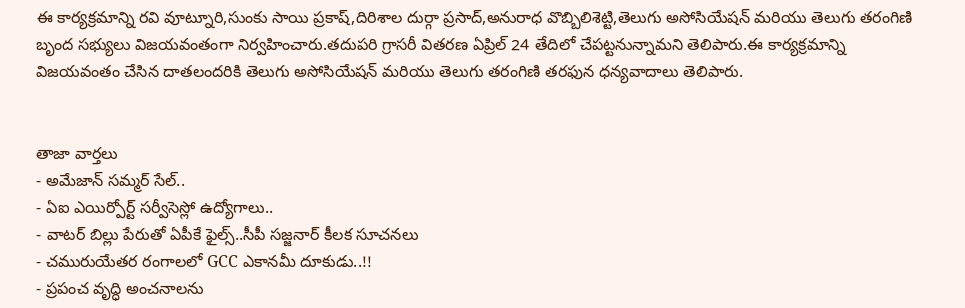ఈ కార్యక్రమాన్ని రవి వూట్నూరి,సుంకు సాయి ప్రకాష్,దిరిశాల దుర్గా ప్రసాద్,అనురాధ వొబ్బిలిశెట్టి,తెలుగు అసోసియేషన్ మరియు తెలుగు తరంగిణి బృంద సభ్యులు విజయవంతంగా నిర్వహించారు.తదుపరి గ్రాసరీ వితరణ ఏప్రిల్ 24 తేదిలో చేపట్టనున్నామని తెలిపారు.ఈ కార్యక్రమాన్ని విజయవంతం చేసిన దాతలందరికి తెలుగు అసోసియేషన్ మరియు తెలుగు తరంగిణి తరఫున ధన్యవాదాలు తెలిపారు.


తాజా వార్తలు
- అమేజాన్ సమ్మర్ సేల్..
- ఏఐ ఎయిర్పోర్ట్ సర్వీసెస్లో ఉద్యోగాలు..
- వాటర్ బిల్లు పేరుతో ఏపీకే ఫైల్స్..సీపీ సజ్జనార్ కీలక సూచనలు
- చమురుయేతర రంగాలలో GCC ఎకానమీ దూకుడు..!!
- ప్రపంచ వృద్ధి అంచనాలను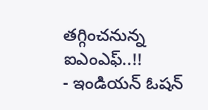తగ్గించనున్న ఐఎంఎఫ్..!!
- ఇండియన్ ఓషన్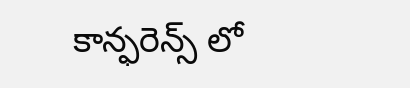కాన్ఫరెన్స్ లో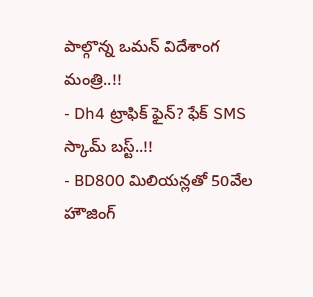పాల్గొన్న ఒమన్ విదేశాంగ మంత్రి..!!
- Dh4 ట్రాఫిక్ ఫైన్? ఫేక్ SMS స్కామ్ బస్ట్..!!
- BD800 మిలియన్లతో 50వేల హౌజింగ్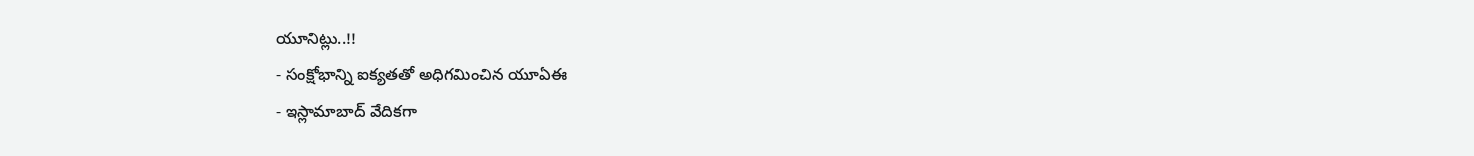యూనిట్లు..!!
- సంక్షోభాన్ని ఐక్యతతో అధిగమించిన యూఏఈ
- ఇస్లామాబాద్ వేదికగా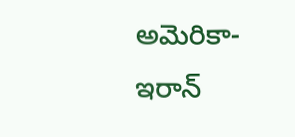అమెరికా-ఇరాన్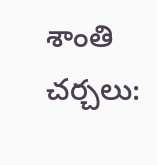శాంతి చర్చలు: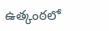ఉత్కంఠలో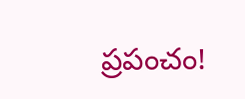ప్రపంచం!